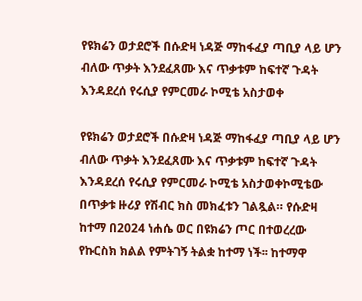የዩክሬን ወታደሮች በሱድዛ ነዳጅ ማከፋፈያ ጣቢያ ላይ ሆን ብለው ጥቃት እንደፈጸሙ እና ጥቃቱም ከፍተኛ ጉዳት እንዳደረሰ የሩሲያ የምርመራ ኮሚቴ አስታወቀ

የዩክሬን ወታደሮች በሱድዛ ነዳጅ ማከፋፈያ ጣቢያ ላይ ሆን ብለው ጥቃት እንደፈጸሙ እና ጥቃቱም ከፍተኛ ጉዳት እንዳደረሰ የሩሲያ የምርመራ ኮሚቴ አስታወቀኮሚቴው በጥቃቱ ዙሪያ የሽብር ክስ መክፈቱን ገልጿል። የሱድዛ ከተማ በ2024 ነሐሴ ወር በዩክሬን ጦር በተወረረው የኩርስክ ክልል የምትገኝ ትልቋ ከተማ ነች፡፡ ከተማዋ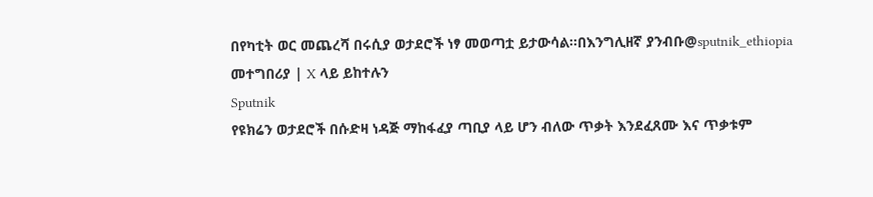በየካቲት ወር መጨረሻ በሩሲያ ወታደሮች ነፃ መወጣቷ ይታውሳል፡፡በእንግሊዘኛ ያንብቡ@sputnik_ethiopia መተግበሪያ | X ላይ ይከተሉን
Sputnik
የዩክሬን ወታደሮች በሱድዛ ነዳጅ ማከፋፈያ ጣቢያ ላይ ሆን ብለው ጥቃት እንደፈጸሙ እና ጥቃቱም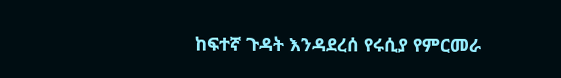ከፍተኛ ጉዳት እንዳደረሰ የሩሲያ የምርመራ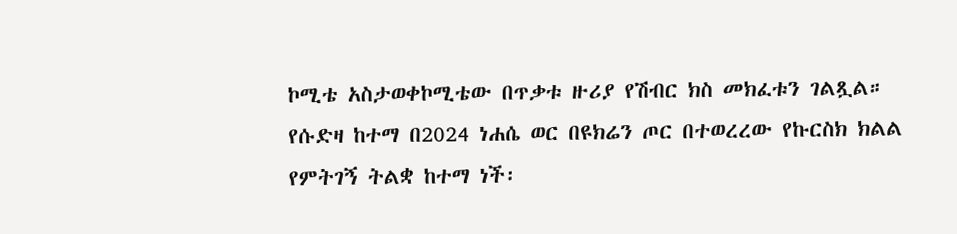ኮሚቴ አስታወቀኮሚቴው በጥቃቱ ዙሪያ የሽብር ክስ መክፈቱን ገልጿል። የሱድዛ ከተማ በ2024 ነሐሴ ወር በዩክሬን ጦር በተወረረው የኩርስክ ክልል የምትገኝ ትልቋ ከተማ ነች፡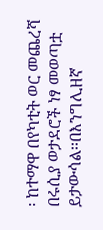፡ ከተማዋ በየካቲት ወር መጨረሻ በሩሲያ ወታደሮች ነፃ መወጣቷ ይታውሳል፡፡በእንግሊዘኛ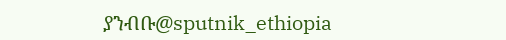ያንብቡ@sputnik_ethiopia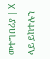መተግበሪያ | X ላይ ይከተሉን